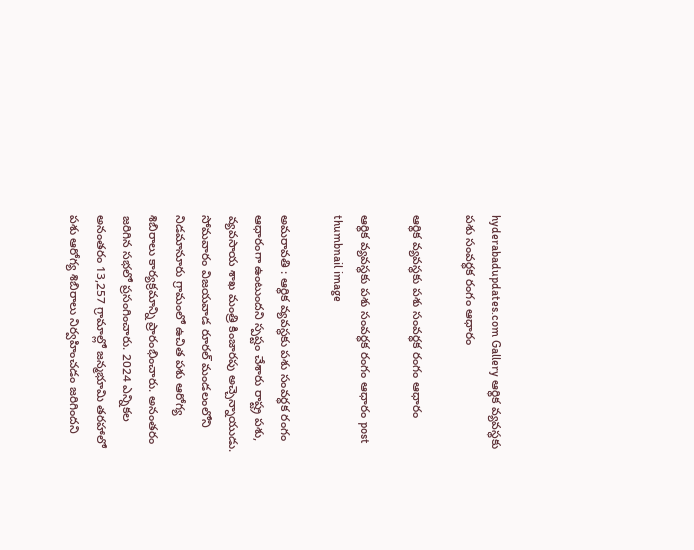hyderabadupdates.com Gallery ఆర్థిక వ్య‌వ‌స్థ‌కు ప‌శు సంవ‌ర్ధ‌క రంగం ఆధారం

ఆర్థిక వ్య‌వ‌స్థ‌కు ప‌శు సంవ‌ర్ధ‌క రంగం ఆధారం

ఆర్థిక వ్య‌వ‌స్థ‌కు ప‌శు సంవ‌ర్ధ‌క రంగం ఆధారం post thumbnail image

అమ‌రావ‌తి : ఆర్థిక వ్య‌వ‌స్థ‌కు ప‌శు సంవ‌ర్ధ‌క రంగం ఆధారంగా ఉంటుంద‌ని స్ప‌ష్టం చేశారు రాష్ట్ర ప‌శు, వ్య‌వ‌సాయ శాఖ మంత్రి కింజార‌పు అచ్చెన్నాయుడు. సోమ‌వారం విజయవాడ రూరల్ మండలంలోని నిడమానూరు గ్రామంలో ఉచిత పశు ఆరోగ్య శిబిరాలు కార్యక్రమాన్ని ప్రారంభించారు. అనంత‌రం జ‌రిగిన స‌భ‌లో ప్ర‌సంగించారు. 2024 ఎన్నిక‌ల అనంత‌రం 13,257 గ్రామాల్లో జన్మభూమి తరహాలో పశు ఆరోగ్య శిబిరాలు నిర్వహించడం జ‌రిగింద‌ని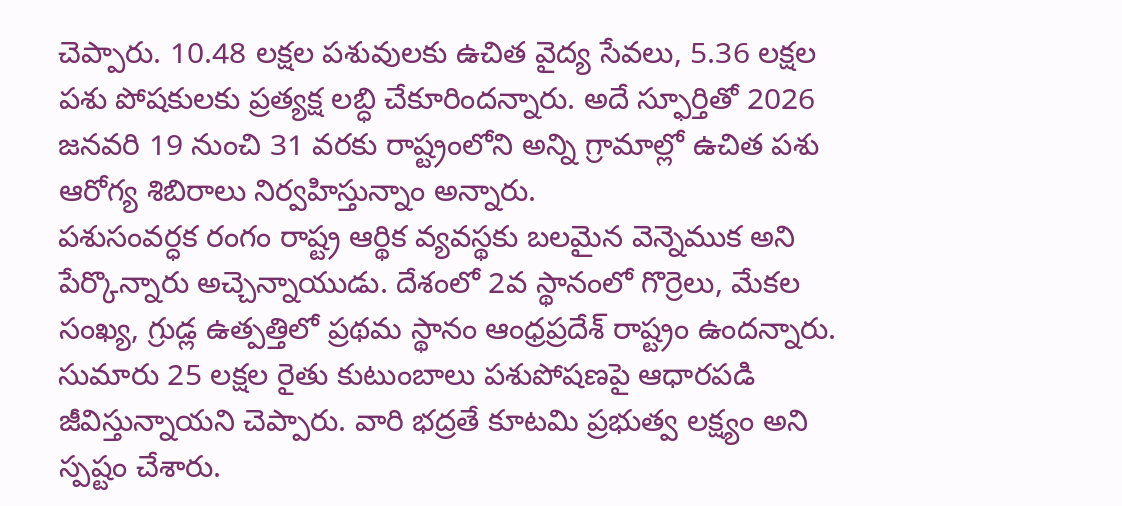చెప్పారు. 10.48 లక్షల పశువులకు ఉచిత వైద్య సేవలు, 5.36 లక్షల పశు పోషకులకు ప్రత్యక్ష లబ్ధి చేకూరింద‌న్నారు. అదే స్ఫూర్తితో 2026 జనవరి 19 నుంచి 31 వరకు రాష్ట్రంలోని అన్ని గ్రామాల్లో ఉచిత‌ పశు ఆరోగ్య శిబిరాలు నిర్వహిస్తున్నాం అన్నారు.
పశుసంవర్ధక రంగం రాష్ట్ర ఆర్థిక వ్యవస్థకు బలమైన వెన్నెముక అని పేర్కొన్నారు అచ్చెన్నాయుడు. దేశంలో 2వ స్థానంలో గొర్రెలు, మేకల సంఖ్య, గ్రుడ్ల ఉత్పత్తిలో ప్రథమ స్థానం ఆంధ్రప్రదేశ్ రాష్ట్రం ఉంద‌న్నారు. సుమారు 25 లక్షల రైతు కుటుంబాలు పశుపోషణపై ఆధారపడి జీవిస్తున్నాయని చెప్పారు. వారి భద్రతే కూట‌మి ప్రభుత్వ లక్ష్యం అని స్ప‌ష్టం చేశారు.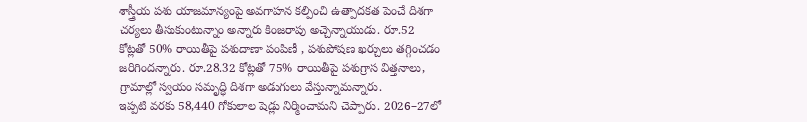శాస్త్రీయ పశు యాజమాన్యంపై అవగాహన కల్పించి ఉత్పాదకత పెంచే దిశగా చర్యలు తీసుకుంటున్నాం అన్నారు కింజ‌రాపు అచ్చెన్నాయుడు. రూ.52 కోట్లతో 50% రాయితీపై పశుదాణా పంపిణీ , పశుపోషణ ఖర్చులు తగ్గించడం జ‌రిగింద‌న్నారు. రూ.28.32 కోట్లతో 75% రాయితీపై పశుగ్రాస విత్తనాలు, గ్రామాల్లో స్వయం సమృద్ధి దిశగా అడుగులు వేస్తున్నామ‌న్నారు.
ఇప్పటి వరకు 58,440 గోకులాల షెడ్లు నిర్మించామ‌ని చెప్పారు. 2026–27లో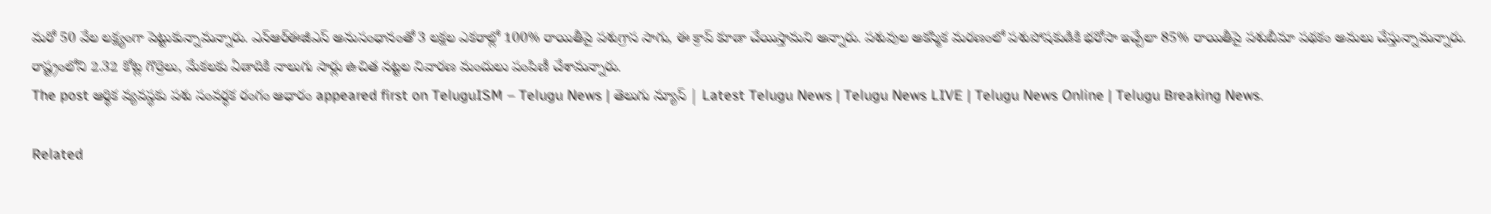మరో 50 వేల లక్ష్యంగా పెట్టుకున్నామ‌న్నారు. ఎన్‌ఆర్‌ఈజీఎస్ అనుసంధానంతో 3 లక్షల ఎకరాల్లో 100% రాయితీపై పశుగ్రాస సాగు, ఈ క్రాప్ కూడా చేయిస్తామని అన్నారు. పశువుల అకస్మిక మరణంలో పశుపోషకుడికి భరోసా ఇచ్చేలా 85% రాయితీపై పశుబీమా పథకం అమలు చేస్తున్నామ‌న్నారు. రాష్ట్రంలోని 2.32 కోట్ల గొర్రెలు, మేకలకు ఏడాదికి నాలుగు సార్లు ఉచిత నట్టల నివారణ మందులు పంపిణీ చేశామ‌న్నారు.
The post ఆర్థిక వ్య‌వ‌స్థ‌కు ప‌శు సంవ‌ర్ధ‌క రంగం ఆధారం appeared first on TeluguISM – Telugu News | తెలుగు న్యూస్ | Latest Telugu News | Telugu News LIVE | Telugu News Online | Telugu Breaking News.

Related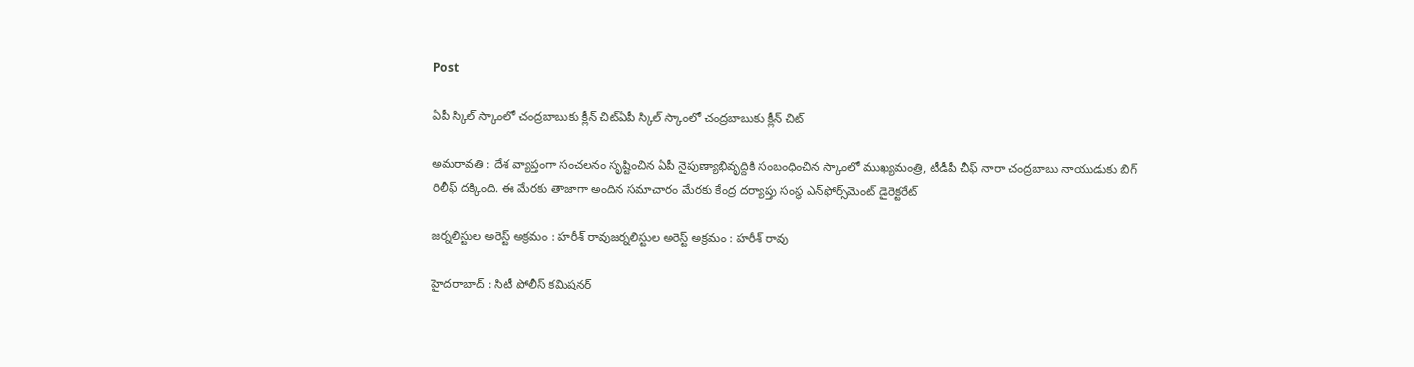Post

ఏపీ స్కిల్ స్కాంలో చంద్ర‌బాబుకు క్లీన్ చిట్ఏపీ స్కిల్ స్కాంలో చంద్ర‌బాబుకు క్లీన్ చిట్

అమ‌రావ‌తి : దేశ వ్యాప్తంగా సంచ‌ల‌నం సృష్టించిన ఏపీ నైపుణ్యాభివృద్దికి సంబంధించిన స్కాంలో ముఖ్య‌మంత్రి, టీడీపీ చీఫ్ నారా చంద్ర‌బాబు నాయుడుకు బిగ్ రిలీఫ్ ద‌క్కింది. ఈ మేర‌కు తాజాగా అందిన స‌మాచారం మేర‌కు కేంద్ర ద‌ర్యాప్తు సంస్థ ఎన్‌ఫోర్స్‌మెంట్ డైరెక్టరేట్

జ‌ర్న‌లిస్టుల అరెస్ట్ అక్ర‌మం : హ‌రీశ్ రావుజ‌ర్న‌లిస్టుల అరెస్ట్ అక్ర‌మం : హ‌రీశ్ రావు

హైద‌రాబాద్ : సిటీ పోలీస్ క‌మిష‌న‌ర్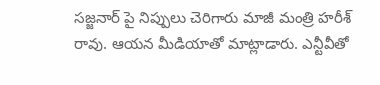స‌జ్జ‌నార్ పై నిప్పులు చెరిగారు మాజీ మంత్రి హ‌రీశ్ రావు. ఆయ‌న మీడియాతో మాట్లాడారు. ఎన్టీవీతో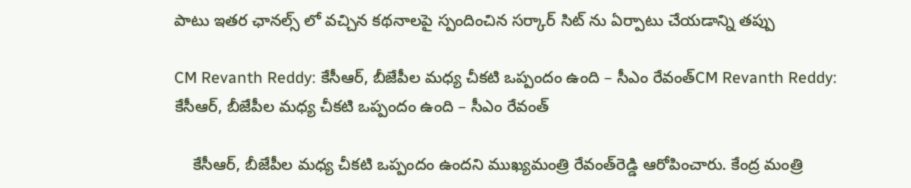పాటు ఇత‌ర ఛాన‌ల్స్ లో వ‌చ్చిన క‌థ‌నాల‌పై స్పందించిన స‌ర్కార్ సిట్ ను ఏర్పాటు చేయ‌డాన్ని త‌ప్పు

CM Revanth Reddy: కేసీఆర్‌, బీజేపీల మధ్య చీకటి ఒప్పందం ఉంది – సీఎం రేవంత్‌CM Revanth Reddy: కేసీఆర్‌, బీజేపీల మధ్య చీకటి ఒప్పందం ఉంది – సీఎం రేవంత్‌

    కేసీఆర్‌, బీజేపీల మధ్య చీకటి ఒప్పందం ఉందని ముఖ్యమంత్రి రేవంత్‌రెడ్డి ఆరోపించారు. కేంద్ర మంత్రి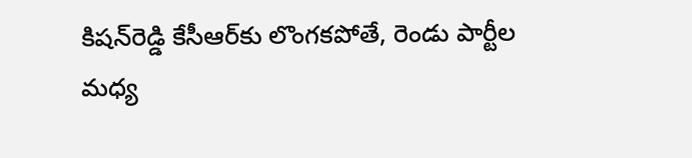కిషన్‌రెడ్డి కేసీఆర్‌కు లొంగకపోతే, రెండు పార్టీల మధ్య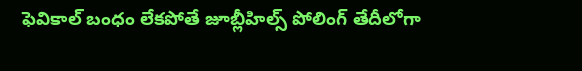ఫెవికాల్‌ బంధం లేకపోతే జూబ్లీహిల్స్‌ పోలింగ్‌ తేదీలోగా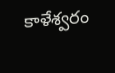కాళేశ్వరం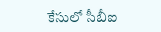కేసులో సీబీఐ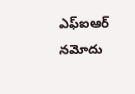ఎఫ్‌ఐఆర్‌ నమోదు